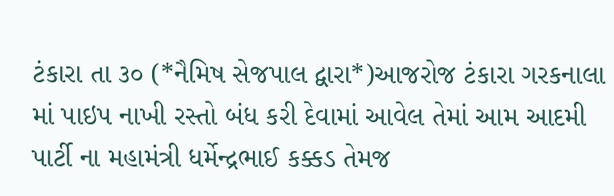ટંકારા તા ૩૦ (*નૈમિષ સેજપાલ દ્વારા*)આજરોજ ટંકારા ગરકનાલા માં પાઇપ નાખી રસ્તો બંધ કરી દેવામાં આવેલ તેમાં આમ આદમી પાર્ટી ના મહામંત્રી ધર્મેન્દ્રભાઈ કક્કડ તેમજ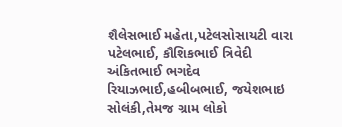શૈલેસભાઈ મહેતા,પટેલસોસાયટી વારા પટેલભાઈ, કૌશિકભાઈ ત્રિવેદી અંકિતભાઈ ભગદેવ રિયાઝભાઈ,હબીબભાઈ, જયેશભાઇ સોલંકી,તેમજ ગ્રામ લોકો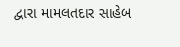દ્વારા મામલતદાર સાહેબ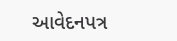આવેદનપત્ર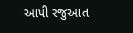આપી રજુઆત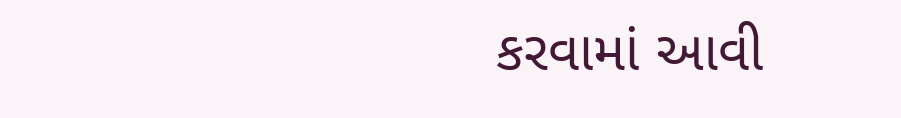કરવામાં આવી